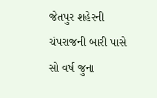જેતપુર શહેરની ચંપરાજની બારી પાસે સો વર્ષ જુના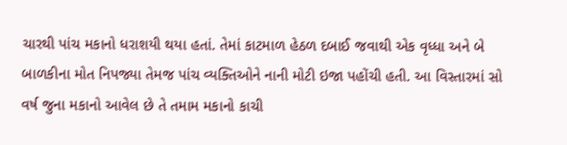ચારથી પાંચ મકાનો ધરાશયી થયા હતાં. તેમાં કાટમાળ હેઠળ દબાઈ જવાથી એક વૃધ્ધા અને બે બાળકીના મોત નિપજ્યા તેમજ પાંચ વ્યક્તિઓને નાની મોટી ઇજા પહોંચી હતી. આ વિસ્તારમાં સો વર્ષ જુના મકાનો આવેલ છે તે તમામ મકાનો કાચી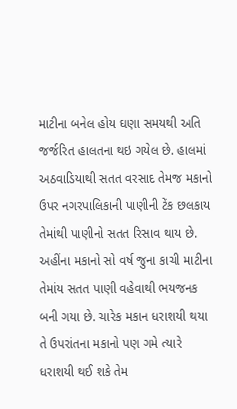માટીના બનેલ હોય ઘણા સમયથી અતિ જર્જરિત હાલતના થઇ ગયેલ છે. હાલમાં અઠવાડિયાથી સતત વરસાદ તેમજ મકાનો ઉપર નગરપાલિકાની પાણીની ટેંક છલકાય તેમાંથી પાણીનો સતત રિસાવ થાય છે.
અહીંના મકાનો સો વર્ષ જુના કાચી માટીના તેમાંય સતત પાણી વહેવાથી ભયજનક બની ગયા છે. ચારેક મકાન ધરાશયી થયા તે ઉપરાંતના મકાનો પણ ગમે ત્યારે ધરાશયી થઈ શકે તેમ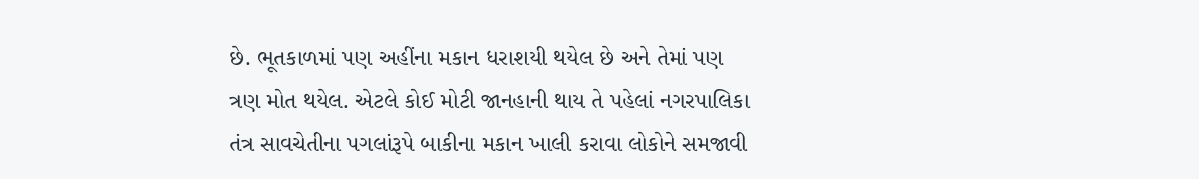છે. ભૂતકાળમાં પણ અહીંના મકાન ધરાશયી થયેલ છે અને તેમાં પણ ત્રણ મોત થયેલ. એટલે કોઈ મોટી જાનહાની થાય તે પહેલાં નગરપાલિકા તંત્ર સાવચેતીના પગલાંરૂપે બાકીના મકાન ખાલી કરાવા લોકોને સમજાવી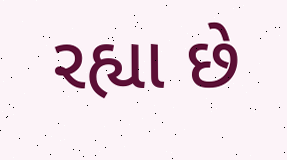રહ્યા છે